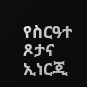የስርዓተ ጾታና ኢነርጂ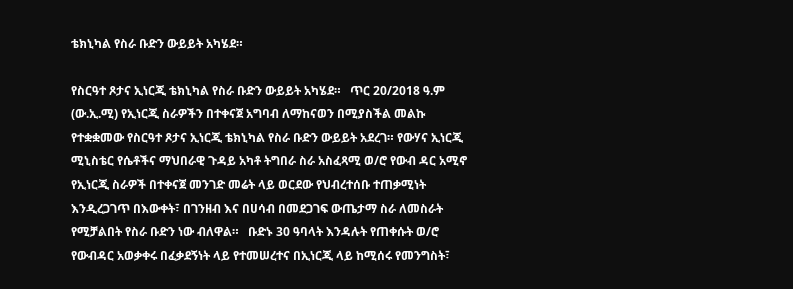ቴክኒካል የስራ ቡድን ውይይት አካሄደ።

የስርዓተ ጾታና ኢነርጂ ቴክኒካል የስራ ቡድን ውይይት አካሄደ።   ጥር 20/2018 ዓ.ም (ው.ኢ.ሚ) የኢነርጂ ስራዎችን በተቀናጀ አግባብ ለማከናወን በሚያስችል መልኩ የተቋቋመው የስርዓተ ጾታና ኢነርጂ ቴክኒካል የስራ ቡድን ውይይት አደረገ። የውሃና ኢነርጂ ሚኒስቴር የሴቶችና ማህበራዊ ጉዳይ አካቶ ትግበራ ስራ አስፈጻሚ ወ/ሮ የውብ ዳር አሚኖ የኢነርጂ ስራዎች በተቀናጀ መንገድ መሬት ላይ ወርደው የህብረተሰቡ ተጠቃሚነት እንዲረጋገጥ በእውቀት፣ በገንዘብ እና በሀሳብ በመደጋገፍ ውጤታማ ስራ ለመስራት የሚቻልበት የስራ ቡድን ነው ብለዋል።   ቡድኑ 30 ዓባላት እንዳሉት የጠቀሱት ወ/ሮ የውብዳር አወቃቀሩ በፈቃደኝነት ላይ የተመሠረተና በኢነርጂ ላይ ከሚሰሩ የመንግስት፣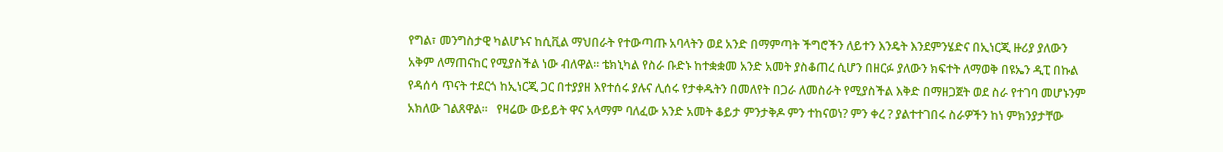የግል፣ መንግስታዊ ካልሆኑና ከሲቪል ማህበራት የተውጣጡ አባላትን ወደ አንድ በማምጣት ችግሮችን ለይተን እንዴት እንደምንሄድና በኢነርጂ ዙሪያ ያለውን አቅም ለማጠናከር የሚያስችል ነው ብለዋል። ቴክኒካል የስራ ቡድኑ ከተቋቋመ አንድ አመት ያስቆጠረ ሲሆን በዘርፉ ያለውን ክፍተት ለማወቅ በዩኤን ዲፒ በኩል የዳሰሳ ጥናት ተደርጎ ከኢነርጂ ጋር በተያያዘ እየተሰሩ ያሉና ሊሰሩ የታቀዱትን በመለየት በጋራ ለመስራት የሚያስችል እቅድ በማዘጋጀት ወደ ስራ የተገባ መሆኑንም አክለው ገልጸዋል።   የዛሬው ውይይት ዋና አላማም ባለፈው አንድ አመት ቆይታ ምንታቅዶ ምን ተከናወነ? ምን ቀረ ? ያልተተገበሩ ስራዎችን ከነ ምክንያታቸው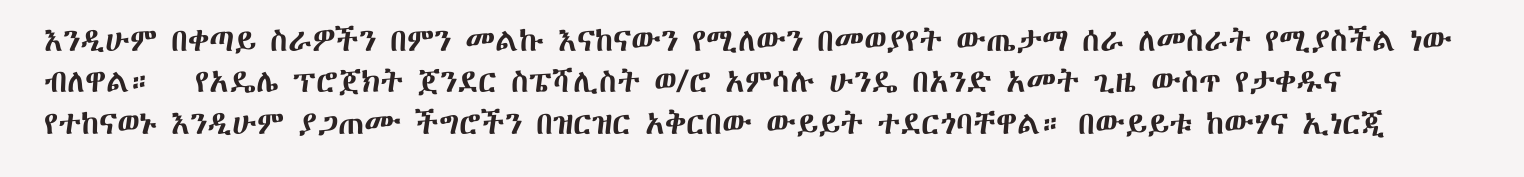እንዲሁም በቀጣይ ስራዎችን በምን መልኩ እናከናውን የሚለውን በመወያየት ውጤታማ ሰራ ለመስራት የሚያስችል ነው ብለዋል።   የአዴሌ ፕሮጀክት ጀንደር ስፔሻሊስት ወ/ሮ አምሳሉ ሁንዴ በአንድ አመት ጊዜ ውስጥ የታቀዱና የተከናወኑ እንዲሁም ያጋጠሙ ችግሮችን በዝርዝር አቅርበው ውይይት ተደርጎባቸዋል። በውይይቱ ከውሃና ኢነርጂ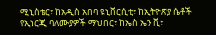ሚኒስቴር፣ ከአዲስ አበባ ዩኒቨርሲቲ፣ ከኢትዮጽያ ሴቶች የኢነርጂ ባለሙያዎች ማህበር፣ ከኤስ ኤን ቪ፣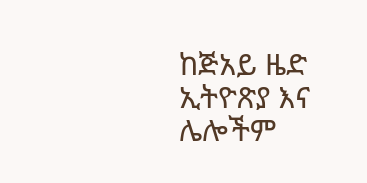ከጅአይ ዜድ ኢትዮጽያ እና ሌሎችም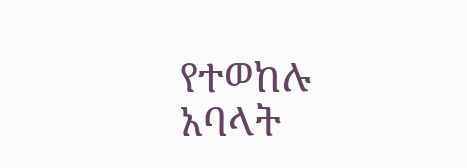የተወከሉ አባላት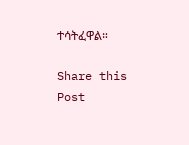ተሳትፈዋል።

Share this Post